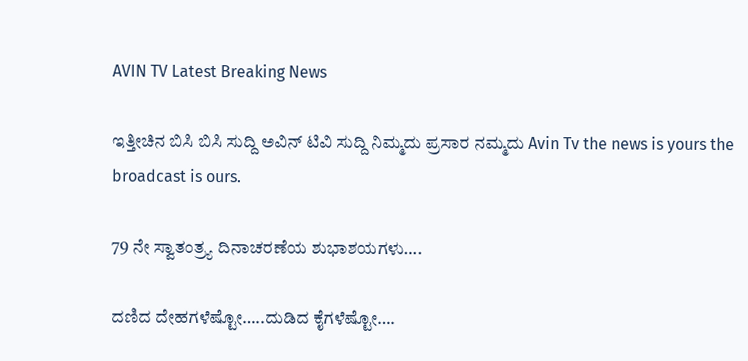AVIN TV Latest Breaking News

ಇತ್ತೀಚಿನ ಬಿಸಿ ಬಿಸಿ ಸುದ್ದಿ ಅವಿನ್ ಟಿವಿ ಸುದ್ದಿ ನಿಮ್ಮದು ಪ್ರಸಾರ ನಮ್ಮದು Avin Tv the news is yours the broadcast is ours.

79 ನೇ ಸ್ವಾತಂತ್ರ್ಯ ದಿನಾಚರಣೆಯ ಶುಭಾಶಯಗಳು….

ದಣಿದ ದೇಹಗಳೆಷ್ಟೋ…..ದುಡಿದ ಕೈಗಳೆಷ್ಟೋ….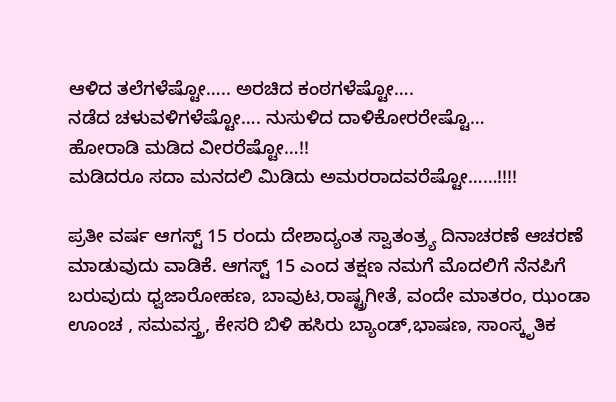ಆಳಿದ ತಲೆಗಳೆಷ್ಟೋ….. ಅರಚಿದ ಕಂಠಗಳೆಷ್ಟೋ….
ನಡೆದ ಚಳುವಳಿಗಳೆಷ್ಟೋ…. ನುಸುಳಿದ ದಾಳಿಕೋರರೇಷ್ಟೊ…
ಹೋರಾಡಿ ಮಡಿದ ವೀರರೆಷ್ಟೋ…!!
ಮಡಿದರೂ ಸದಾ ಮನದಲಿ ಮಿಡಿದು ಅಮರರಾದವರೆಷ್ಟೋ……!!!!

ಪ್ರತೀ ವರ್ಷ ಆಗಸ್ಟ್ 15 ರಂದು ದೇಶಾದ್ಯಂತ ಸ್ವಾತಂತ್ರ್ಯ ದಿನಾಚರಣೆ ಆಚರಣೆ ಮಾಡುವುದು ವಾಡಿಕೆ. ಆಗಸ್ಟ್ 15 ಎಂದ ತಕ್ಷಣ ನಮಗೆ ಮೊದಲಿಗೆ ನೆನಪಿಗೆ ಬರುವುದು ಧ್ವಜಾರೋಹಣ, ಬಾವುಟ,ರಾಷ್ಟ್ರಗೀತೆ, ವಂದೇ ಮಾತರಂ, ಝಂಡಾ ಊಂಚ , ಸಮವಸ್ತ್ರ, ಕೇಸರಿ ಬಿಳಿ ಹಸಿರು ಬ್ಯಾಂಡ್,ಭಾಷಣ, ಸಾಂಸ್ಕೃತಿಕ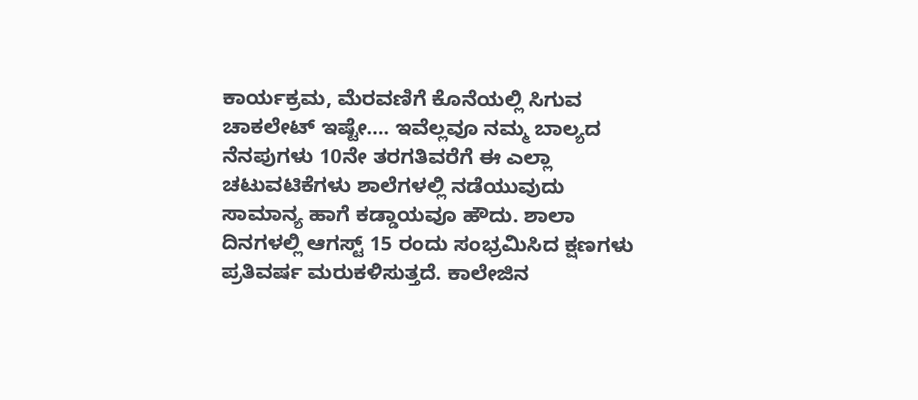ಕಾರ್ಯಕ್ರಮ, ಮೆರವಣಿಗೆ ಕೊನೆಯಲ್ಲಿ ಸಿಗುವ ಚಾಕಲೇಟ್ ಇಷ್ಟೇ…. ಇವೆಲ್ಲವೂ ನಮ್ಮ ಬಾಲ್ಯದ ನೆನಪುಗಳು 10ನೇ ತರಗತಿವರೆಗೆ ಈ ಎಲ್ಲಾ ಚಟುವಟಿಕೆಗಳು ಶಾಲೆಗಳಲ್ಲಿ ನಡೆಯುವುದು ಸಾಮಾನ್ಯ ಹಾಗೆ ಕಡ್ಡಾಯವೂ ಹೌದು. ಶಾಲಾ ದಿನಗಳಲ್ಲಿ ಆಗಸ್ಟ್ 15 ರಂದು ಸಂಭ್ರಮಿಸಿದ ಕ್ಷಣಗಳು ಪ್ರತಿವರ್ಷ ಮರುಕಳಿಸುತ್ತದೆ. ಕಾಲೇಜಿನ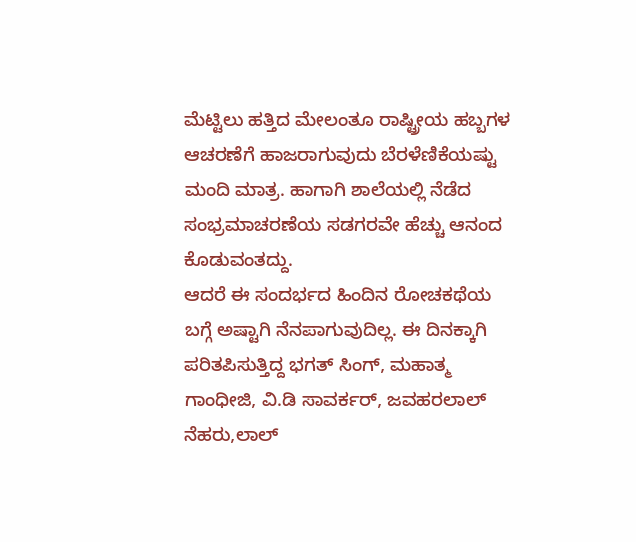ಮೆಟ್ಟಿಲು ಹತ್ತಿದ ಮೇಲಂತೂ ರಾಷ್ಟ್ರೀಯ ಹಬ್ಬಗಳ ಆಚರಣೆಗೆ ಹಾಜರಾಗುವುದು ಬೆರಳೆಣಿಕೆಯಷ್ಟು ಮಂದಿ ಮಾತ್ರ. ಹಾಗಾಗಿ ಶಾಲೆಯಲ್ಲಿ ನೆಡೆದ ಸಂಭ್ರಮಾಚರಣೆಯ ಸಡಗರವೇ ಹೆಚ್ಚು ಆನಂದ ಕೊಡುವಂತದ್ದು.
ಆದರೆ ಈ ಸಂದರ್ಭದ ಹಿಂದಿನ ರೋಚಕಥೆಯ ಬಗ್ಗೆ ಅಷ್ಟಾಗಿ ನೆನಪಾಗುವುದಿಲ್ಲ. ಈ ದಿನಕ್ಕಾಗಿ ಪರಿತಪಿಸುತ್ತಿದ್ದ ಭಗತ್ ಸಿಂಗ್, ಮಹಾತ್ಮ ಗಾಂಧೀಜಿ, ವಿ.ಡಿ ಸಾವರ್ಕರ್, ಜವಹರಲಾಲ್ ನೆಹರು,ಲಾಲ್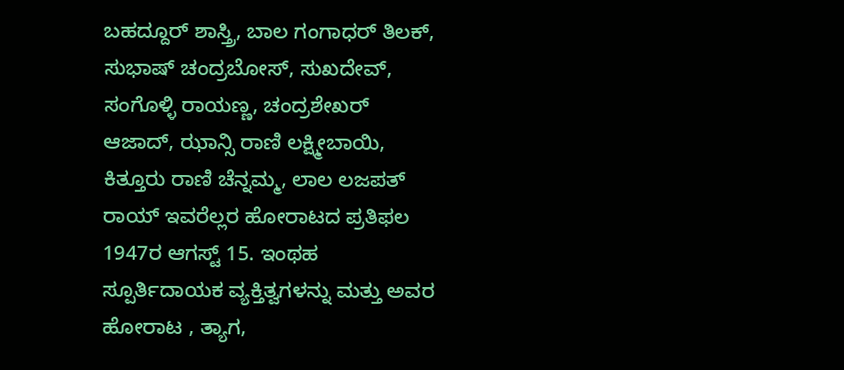ಬಹದ್ದೂರ್ ಶಾಸ್ತ್ರಿ, ಬಾಲ ಗಂಗಾಧರ್ ತಿಲಕ್, ಸುಭಾಷ್ ಚಂದ್ರಬೋಸ್, ಸುಖದೇವ್, ಸಂಗೊಳ್ಳಿ ರಾಯಣ್ಣ, ಚಂದ್ರಶೇಖರ್ ಆಜಾದ್, ಝಾನ್ಸಿ ರಾಣಿ ಲಕ್ಷ್ಮೀಬಾಯಿ, ಕಿತ್ತೂರು ರಾಣಿ ಚೆನ್ನಮ್ಮ, ಲಾಲ ಲಜಪತ್ ರಾಯ್ ಇವರೆಲ್ಲರ ಹೋರಾಟದ ಪ್ರತಿಫಲ 1947ರ ಆಗಸ್ಟ್ 15. ಇಂಥಹ ಸ್ಪೂರ್ತಿದಾಯಕ ವ್ಯಕ್ತಿತ್ವಗಳನ್ನು ಮತ್ತು ಅವರ ಹೋರಾಟ , ತ್ಯಾಗ,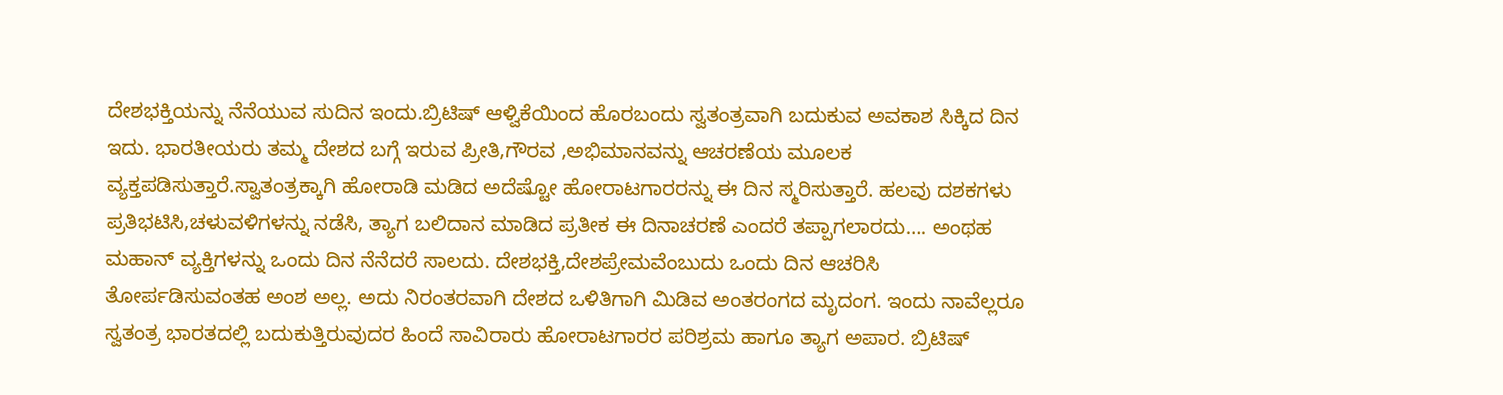ದೇಶಭಕ್ತಿಯನ್ನು ನೆನೆಯುವ ಸುದಿನ ಇಂದು.ಬ್ರಿಟಿಷ್ ಆಳ್ವಿಕೆಯಿಂದ ಹೊರಬಂದು ಸ್ವತಂತ್ರವಾಗಿ ಬದುಕುವ ಅವಕಾಶ ಸಿಕ್ಕಿದ ದಿನ ಇದು. ಭಾರತೀಯರು ತಮ್ಮ ದೇಶದ ಬಗ್ಗೆ ಇರುವ ಪ್ರೀತಿ,ಗೌರವ ,ಅಭಿಮಾನವನ್ನು ಆಚರಣೆಯ ಮೂಲಕ ವ್ಯಕ್ತಪಡಿಸುತ್ತಾರೆ.ಸ್ವಾತಂತ್ರಕ್ಕಾಗಿ ಹೋರಾಡಿ ಮಡಿದ ಅದೆಷ್ಟೋ ಹೋರಾಟಗಾರರನ್ನು ಈ ದಿನ ಸ್ಮರಿಸುತ್ತಾರೆ. ಹಲವು ದಶಕಗಳು ಪ್ರತಿಭಟಿಸಿ,ಚಳುವಳಿಗಳನ್ನು ನಡೆಸಿ, ತ್ಯಾಗ ಬಲಿದಾನ ಮಾಡಿದ ಪ್ರತೀಕ ಈ ದಿನಾಚರಣೆ ಎಂದರೆ ತಪ್ಪಾಗಲಾರದು…. ಅಂಥಹ ಮಹಾನ್ ವ್ಯಕ್ತಿಗಳನ್ನು ಒಂದು ದಿನ ನೆನೆದರೆ ಸಾಲದು. ದೇಶಭಕ್ತಿ,ದೇಶಪ್ರೇಮವೆಂಬುದು ಒಂದು ದಿನ ಆಚರಿಸಿ ತೋರ್ಪಡಿಸುವಂತಹ ಅಂಶ ಅಲ್ಲ. ಅದು ನಿರಂತರವಾಗಿ ದೇಶದ ಒಳಿತಿಗಾಗಿ ಮಿಡಿವ ಅಂತರಂಗದ ಮೃದಂಗ. ಇಂದು ನಾವೆಲ್ಲರೂ ಸ್ವತಂತ್ರ ಭಾರತದಲ್ಲಿ ಬದುಕುತ್ತಿರುವುದರ ಹಿಂದೆ ಸಾವಿರಾರು ಹೋರಾಟಗಾರರ ಪರಿಶ್ರಮ ಹಾಗೂ ತ್ಯಾಗ ಅಪಾರ. ಬ್ರಿಟಿಷ್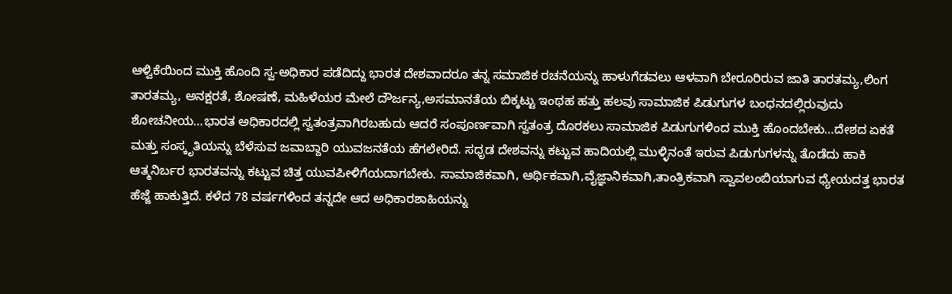ಆಳ್ವಿಕೆಯಿಂದ ಮುಕ್ತಿ ಹೊಂದಿ ಸ್ವ-ಅಧಿಕಾರ ಪಡೆದಿದ್ದು ಭಾರತ ದೇಶವಾದರೂ ತನ್ನ ಸಮಾಜಿಕ ರಚನೆಯನ್ನು ಹಾಳುಗೆಡವಲು ಆಳವಾಗಿ ಬೇರೂರಿರುವ ಜಾತಿ ತಾರತಮ್ಯ,ಲಿಂಗ ತಾರತಮ್ಯ, ಅನಕ್ಷರತೆ, ಶೋಷಣೆ, ಮಹಿಳೆಯರ ಮೇಲೆ ದೌರ್ಜನ್ಯ,ಅಸಮಾನತೆಯ ಬಿಕ್ಕಟ್ಟು ಇಂಥಹ ಹತ್ತು ಹಲವು ಸಾಮಾಜಿಕ ಪಿಡುಗುಗಳ ಬಂಧನದಲ್ಲಿರುವುದು ಶೋಚನೀಯ…ಭಾರತ ಅಧಿಕಾರದಲ್ಲಿ ಸ್ವತಂತ್ರವಾಗಿರಬಹುದು ಆದರೆ ಸಂಪೂರ್ಣವಾಗಿ ಸ್ವತಂತ್ರ ದೊರಕಲು ಸಾಮಾಜಿಕ ಪಿಡುಗುಗಳಿಂದ ಮುಕ್ತಿ ಹೊಂದಬೇಕು…ದೇಶದ ಏಕತೆ ಮತ್ತು ಸಂಸ್ಕೃತಿಯನ್ನು ಬೆಳೆಸುವ ಜವಾಬ್ದಾರಿ ಯುವಜನತೆಯ ಹೆಗಲೇರಿದೆ. ಸಧೃಡ ದೇಶವನ್ನು ಕಟ್ಟುವ ಹಾದಿಯಲ್ಲಿ ಮುಳ್ಳಿನಂತೆ ಇರುವ ಪಿಡುಗುಗಳನ್ನು ತೊಡೆದು ಹಾಕಿ ಆತ್ಮನಿರ್ಬರ ಭಾರತವನ್ನು ಕಟ್ಟುವ ಚಿತ್ತ ಯುವಪೀಳಿಗೆಯದಾಗಬೇಕು. ಸಾಮಾಜಿಕವಾಗಿ, ಆರ್ಥಿಕವಾಗಿ,ವೈಜ್ಞಾನಿಕವಾಗಿ,ತಾಂತ್ರಿಕವಾಗಿ ಸ್ವಾವಲಂಬಿಯಾಗುವ ಧ್ಯೇಯದತ್ತ ಭಾರತ ಹೆಜ್ಜೆ ಹಾಕುತ್ತಿದೆ. ಕಳೆದ 78 ವರ್ಷಗಳಿಂದ ತನ್ನದೇ ಆದ ಅಧಿಕಾರಶಾಹಿಯನ್ನು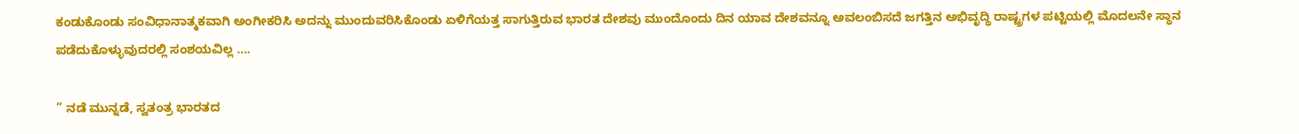ಕಂಡುಕೊಂಡು ಸಂವಿಧಾನಾತ್ಮಕವಾಗಿ ಅಂಗೀಕರಿಸಿ ಅದನ್ನು ಮುಂದುವರಿಸಿಕೊಂಡು ಏಳಿಗೆಯತ್ತ ಸಾಗುತ್ತಿರುವ ಭಾರತ ದೇಶವು ಮುಂದೊಂದು ದಿನ ಯಾವ ದೇಶವನ್ನೂ ಅವಲಂಬಿಸದೆ ಜಗತ್ತಿನ ಅಭಿವೃದ್ಧಿ ರಾಷ್ಟ್ರಗಳ ಪಟ್ಟಿಯಲ್ಲಿ ಮೊದಲನೇ ಸ್ಥಾನ ಪಡೆದುಕೊಳ್ಳುವುದರಲ್ಲಿ ಸಂಶಯವಿಲ್ಲ ….

” ನಡೆ ಮುನ್ನಡೆ, ಸ್ವತಂತ್ರ ಭಾರತದ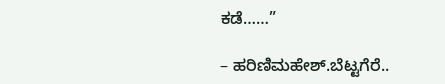ಕಡೆ……”

– ಹರಿಣಿಮಹೇಶ್.ಬೆಟ್ಟಗೆರೆ..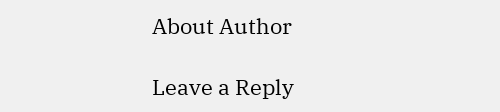About Author

Leave a Reply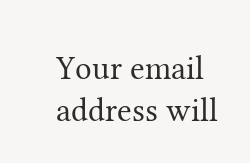Your email address will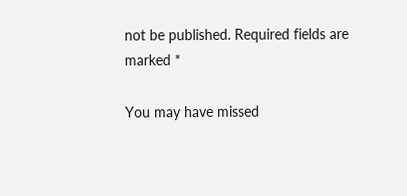not be published. Required fields are marked *

You may have missed